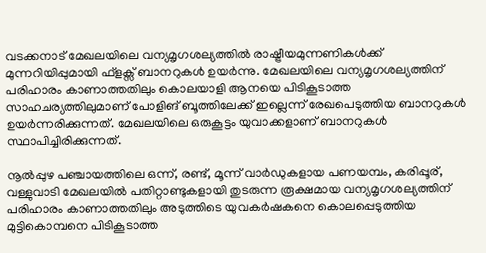വടക്കനാട് മേഖലയിലെ വന്യമൃഗശല്യത്തില്‍ രാഷ്ട്രീയമുന്നണികള്‍ക്ക് മുന്നറിയിപ്പുമായി ഫ്ളക്സ് ബാനറുകള്‍ ഉയര്‍ന്നു. മേഖലയിലെ വന്യമൃഗശല്യത്തിന് പരിഹാരം കാണാത്തതിലും കൊലയാളി ആനയെ പിടികൂടാത്ത സാഹചര്യത്തിലുമാണ് പോളിങ് ബൂത്തിലേക്ക് ഇല്ലെന്ന് രേഖപെടുത്തിയ ബാനറുകള്‍ ഉയര്‍ന്നരിക്കുന്നത്. മേഖലയിലെ ഒരുകൂട്ടം യുവാക്കളാണ് ബാനറുകള്‍ സ്ഥാപിച്ചിരിക്കുന്നത്.

നൂല്‍പ്പുഴ പഞ്ചായത്തിലെ ഒന്ന്, രണ്ട്, മൂന്ന് വാര്‍ഡുകളായ പണയമ്പം, കരിപ്പൂര്, വള്ളുവാടി മേഖലയില്‍ പതിറ്റാണ്ടുകളായി തുടരുന്ന രൂക്ഷമായ വന്യമൃഗശല്യത്തിന് പരിഹാരം കാണാത്തതിലും അടുത്തിടെ യുവകര്‍ഷകനെ കൊലപ്പെടുത്തിയ മുട്ടികൊമ്പനെ പിടികൂടാത്ത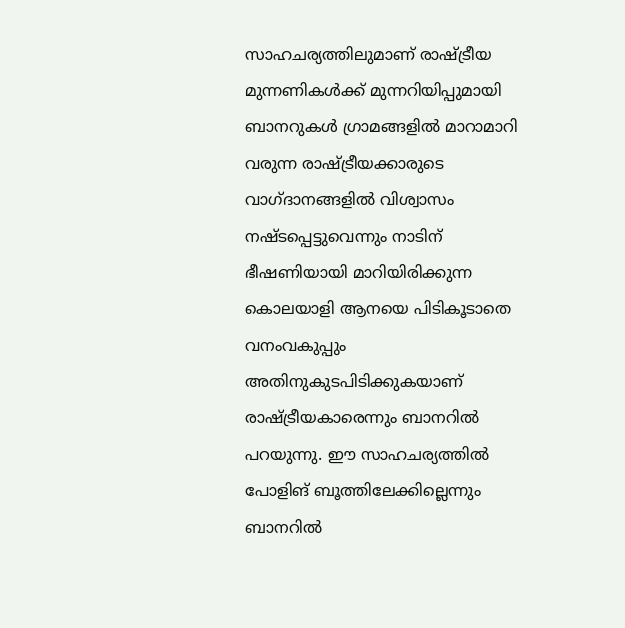സാഹചര്യത്തിലുമാണ് രാഷ്ട്രീയ മുന്നണികള്‍ക്ക് മുന്നറിയിപ്പുമായി ബാനറുകള്‍ ഗ്രാമങ്ങളില്‍ മാറാമാറി വരുന്ന രാഷ്ട്രീയക്കാരുടെ വാഗ്ദാനങ്ങളില്‍ വിശ്വാസം നഷ്ടപ്പെട്ടുവെന്നും നാടിന് ഭീഷണിയായി മാറിയിരിക്കുന്ന കൊലയാളി ആനയെ പിടികൂടാതെ വനംവകുപ്പും അതിനുകുടപിടിക്കുകയാണ് രാഷ്ട്രീയകാരെന്നും ബാനറില്‍ പറയുന്നു. ഈ സാഹചര്യത്തില്‍ പോളിങ് ബൂത്തിലേക്കില്ലെന്നും ബാനറില്‍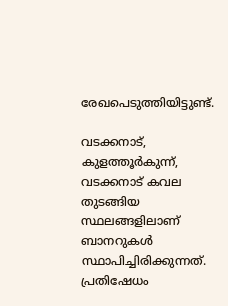രേഖപെടുത്തിയിട്ടുണ്ട്.

വടക്കനാട്, കുളത്തൂര്‍കുന്ന്, വടക്കനാട് കവല തുടങ്ങിയ സ്ഥലങ്ങളിലാണ് ബാനറുകള്‍ സ്ഥാപിച്ചിരിക്കുന്നത്. പ്രതിഷേധം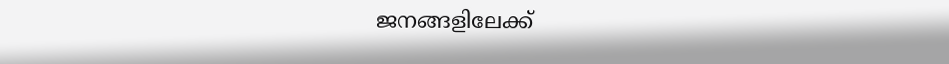ജനങ്ങളിലേക്ക്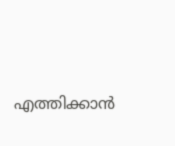എത്തിക്കാന്‍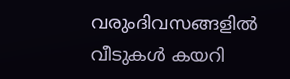വരുംദിവസങ്ങളില്‍ വീടുകള്‍ കയറി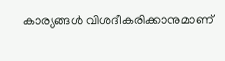കാര്യങ്ങള്‍ വിശദീകരിക്കാനുമാണ്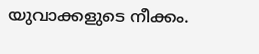യുവാക്കളുടെ നീക്കം.